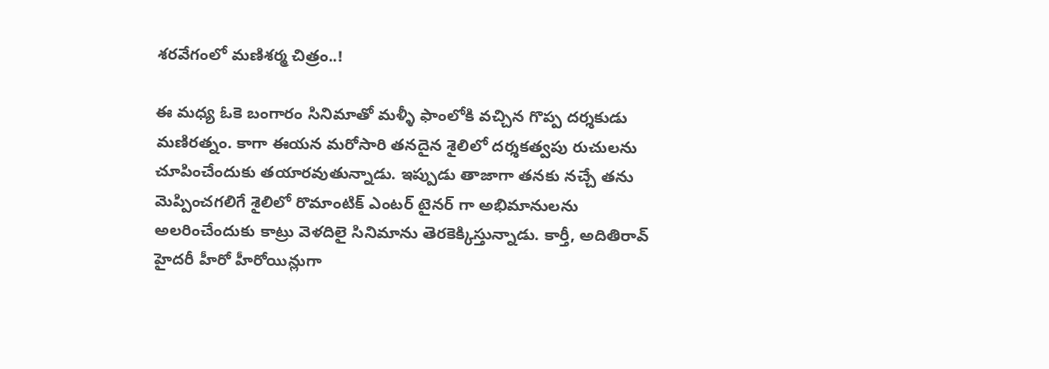శరవేగంలో మణిశర్మ చిత్రం..!

ఈ మధ్య ఓకె బంగారం సినిమాతో మళ్ళీ ఫాంలోకి వచ్చిన గొప్ప దర్శకుడు మణిరత్నం. కాగా ఈయన మరోసారి తనదైన శైలిలో దర్శకత్వపు రుచులను చూపించేందుకు తయారవుతున్నాడు. ఇప్పుడు తాజాగా తనకు నచ్చే తను మెప్పించగలిగే శైలిలో రొమాంటిక్ ఎంటర్ టైనర్ గా అభిమానులను అలరించేందుకు కాట్రు వెళదిలై సినిమాను తెరకెక్కిస్తున్నాడు. కార్తీ, అదితిరావ్ హైదరీ హీరో హీరోయిన్లుగా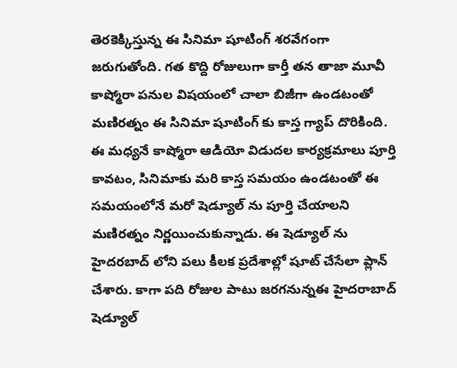తెరకెక్కిస్తున్న ఈ సినిమా షూటింగ్ శరవేగంగా జరుగుతోంది. గత కొద్ది రోజులుగా కార్తీ తన తాజా మూవీ కాష్మోరా పనుల విషయంలో చాలా బిజీగా ఉండటంతో మణిరత్నం ఈ సినిమా షూటింగ్ కు కాస్త గ్యాప్ దొరికింది. ఈ మధ్యనే కాష్మోరా ఆడియో విడుదల కార్యక్రమాలు పూర్తి కావటం, సినిమాకు మరి కాస్త సమయం ఉండటంతో ఈ సమయంలోనే మరో షెడ్యూల్ ను పూర్తి చేయాలని మణిరత్నం నిర్ణయించుకున్నాడు. ఈ షెడ్యూల్ ను హైదరబాద్ లోని పలు కీలక ప్రదేశాల్లో షూట్ చేసేలా ప్లాన్ చేశారు. కాగా పది రోజుల పాటు జరగనున్నఈ హైదరాబాద్ షెడ్యూల్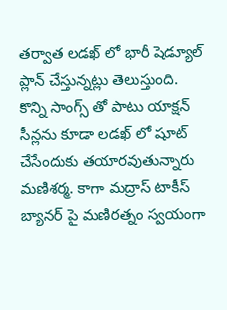తర్వాత లడఖ్ లో భారీ షెడ్యూల్ ప్లాన్ చేస్తున్నట్లు తెలుస్తుంది. కొన్ని సాంగ్స్ తో పాటు యాక్షన్ సీన్లను కూడా లడఖ్ లో షూట్ చేసేందుకు తయారవుతున్నారు మణిశర్మ. కాగా మద్రాస్ టాకీస్ బ్యానర్ పై మణిరత్నం స్వయంగా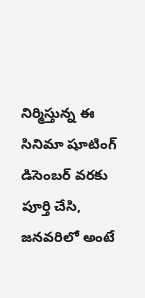నిర్మిస్తున్న ఈ సినిమా షూటింగ్ డిసెంబర్ వరకు పూర్తి చేసి, జనవరిలో అంటే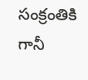సంక్రంతికి గానీ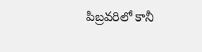పిబ్రవరిలో కానీ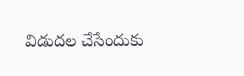విడుదల చేసేందుకు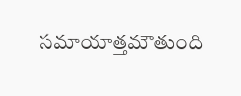సమాయాత్తమౌతుంది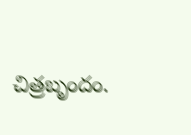చిత్రబృందం.